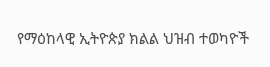የማዕከላዊ ኢትዮጵያ ክልል ህዝብ ተወካዮች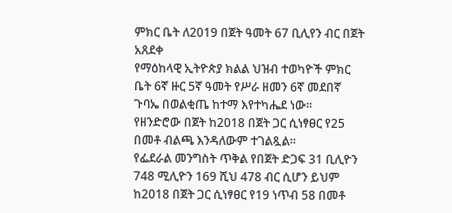ምክር ቤት ለ2019 በጀት ዓመት 67 ቢሊየን ብር በጀት አጸደቀ
የማዕከላዊ ኢትዮጵያ ክልል ህዝብ ተወካዮች ምክር ቤት 6ኛ ዙር 5ኛ ዓመት የሥራ ዘመን 6ኛ መደበኛ ጉባኤ በወልቂጤ ከተማ እየተካሔደ ነው፡፡
የዘንድሮው በጀት ከ2018 በጀት ጋር ሲነፃፀር የ25 በመቶ ብልጫ እንዳለውም ተገልጿል።
የፌደራል መንግስት ጥቅል የበጀት ድጋፍ 31 ቢሊዮን 748 ሚሊዮን 169 ሺህ 478 ብር ሲሆን ይህም ከ2018 በጀት ጋር ሲነፃፀር የ19 ነጥብ 58 በመቶ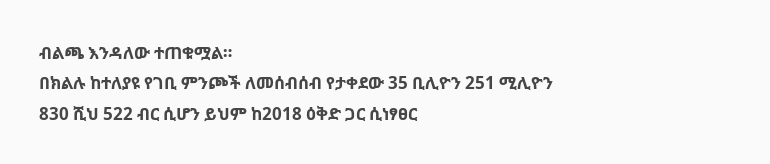ብልጫ እንዳለው ተጠቁሟል።
በክልሉ ከተለያዩ የገቢ ምንጮች ለመሰብሰብ የታቀደው 35 ቢሊዮን 251 ሚሊዮን 830 ሺህ 522 ብር ሲሆን ይህም ከ2018 ዕቅድ ጋር ሲነፃፀር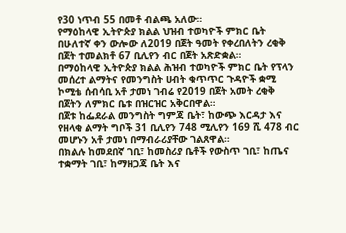የ30 ነጥብ 55 በመቶ ብልጫ አለው።
የማዕከላዊ ኢትዮጵያ ክልል ህዝብ ተወካዮች ምክር ቤት በሁለተኛ ቀን ውሎው ለ2019 በጀት ዓመት የቀረበለትን ረቂቅ በጀት ተመልክቶ 67 ቢሊየን ብር በጀት አጽድቋል።
በማዕከላዊ ኢትዮጵያ ክልል ሕዝብ ተወካዮች ምክር ቤት የፕላን መሰረተ ልማትና የመንግስት ሀብት ቁጥጥር ጉዳዮች ቋሚ ኮሚቴ ሰብሳቢ አቶ ታመነ ገብሬ የ2019 በጀት አመት ረቂቅ በጀትን ለምክር ቤቱ በዝርዝር አቅርበዋል።
በጀቱ ከፌደራል መንግስት ግምጃ ቤት፣ ከውጭ እርዳታ እና የዘላቂ ልማት ግቦች 31 ቢሊየን 748 ሚሊየን 169 ሺ 478 ብር መሆኑን አቶ ታመነ በማብራሪያቸው ገልጸዋል።
በክልሉ ከመደበኛ ገቢ፣ ከመስሪያ ቤቶች የውስጥ ገቢ፣ ከጤና ተቋማት ገቢ፣ ከማዘጋጃ ቤት እና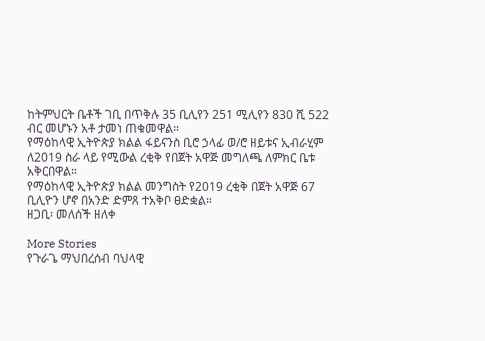ከትምህርት ቤቶች ገቢ በጥቅሉ 35 ቢሊየን 251 ሚሊየን 830 ሺ 522 ብር መሆኑን አቶ ታመነ ጠቁመዋል።
የማዕከላዊ ኢትዮጵያ ክልል ፋይናንስ ቢሮ ኃላፊ ወ/ሮ ዘይቱና ኢብራሂም ለ2019 ስራ ላይ የሚውል ረቂቅ የበጀት አዋጅ መግለጫ ለምክር ቤቱ አቅርበዋል።
የማዕከላዊ ኢትዮጵያ ክልል መንግስት የ2019 ረቂቅ በጀት አዋጅ 67 ቢሊዮን ሆኖ በአንድ ድምጸ ተአቅቦ ፀድቋል።
ዘጋቢ፡ መለሰች ዘለቀ

More Stories
የጉራጌ ማህበረሰብ ባህላዊ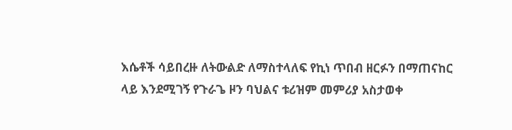እሴቶች ሳይበረዙ ለትውልድ ለማስተላለፍ የኪነ ጥበብ ዘርፉን በማጠናከር ላይ እንደሚገኝ የጉራጌ ዞን ባህልና ቱሪዝም መምሪያ አስታወቀ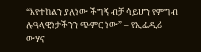“እየተከልን ያለነው ችግኝ ብቻ ሳይሆን የምግብ ሉዓላዊነታችንን ጭምር ነው” – የኢፌዲሪ ውሃና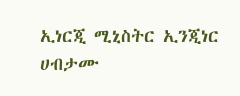ኢነርጂ ሚኒስትር ኢንጂነር ሀብታሙ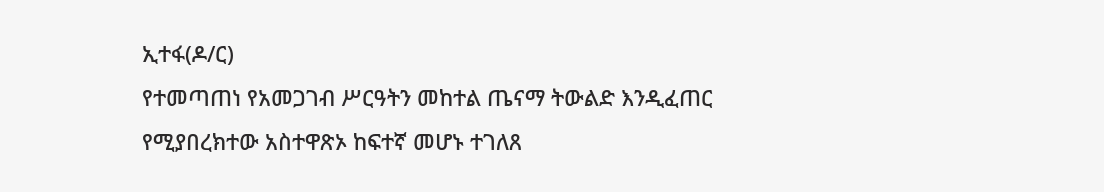ኢተፋ(ዶ/ር)
የተመጣጠነ የአመጋገብ ሥርዓትን መከተል ጤናማ ትውልድ እንዲፈጠር የሚያበረክተው አስተዋጽኦ ከፍተኛ መሆኑ ተገለጸ